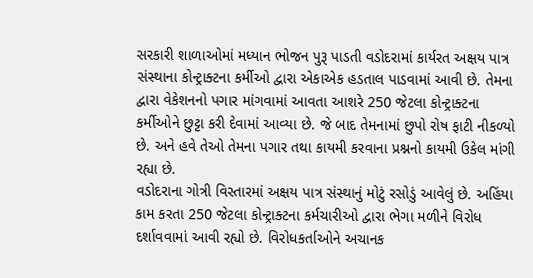સરકારી શાળાઓમાં મધ્યાન ભોજન પુરૂ પાડતી વડોદરામાં કાર્યરત અક્ષય પાત્ર સંસ્થાના કોન્ટ્રાક્ટના કર્મીઓ દ્વારા એકાએક હડતાલ પાડવામાં આવી છે. તેમના દ્વારા વેકેશનનો પગાર માંગવામાં આવતા આશરે 250 જેટલા કોન્ટ્રાક્ટના કર્મીઓને છુટ્ટા કરી દેવામાં આવ્યા છે. જે બાદ તેમનામાં છુપો રોષ ફાટી નીકળ્યો છે. અને હવે તેઓ તેમના પગાર તથા કાયમી કરવાના પ્રશ્નનો કાયમી ઉકેલ માંગી રહ્યા છે.
વડોદરાના ગોત્રી વિસ્તારમાં અક્ષય પાત્ર સંસ્થાનું મોટું રસોડું આવેલું છે. અહિંયા કામ કરતા 250 જેટલા કોન્ટ્રાક્ટના કર્મચારીઓ દ્વારા ભેગા મળીને વિરોધ દર્શાવવામાં આવી રહ્યો છે. વિરોધકર્તાઓને અચાનક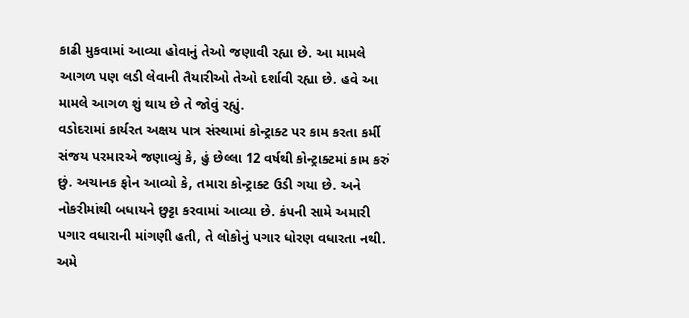કાઢી મુકવામાં આવ્યા હોવાનું તેઓ જણાવી રહ્યા છે. આ મામલે આગળ પણ લડી લેવાની તૈયારીઓ તેઓ દર્શાવી રહ્યા છે. હવે આ મામલે આગળ શું થાય છે તે જોવું રહ્યું.
વડોદરામાં કાર્યરત અક્ષય પાત્ર સંસ્થામાં કોન્ટ્રાક્ટ પર કામ કરતા કર્મી સંજય પરમારએ જણાવ્યું કે, હું છેલ્લા 12 વર્ષથી કોન્ટ્રાક્ટમાં કામ કરું છું. અચાનક ફોન આવ્યો કે, તમારા કોન્ટ્રાક્ટ ઉડી ગયા છે. અને નોકરીમાંથી બધાયને છુટ્ટા કરવામાં આવ્યા છે. કંપની સામે અમારી પગાર વધારાની માંગણી હતી, તે લોકોનું પગાર ધોરણ વધારતા નથી. અમે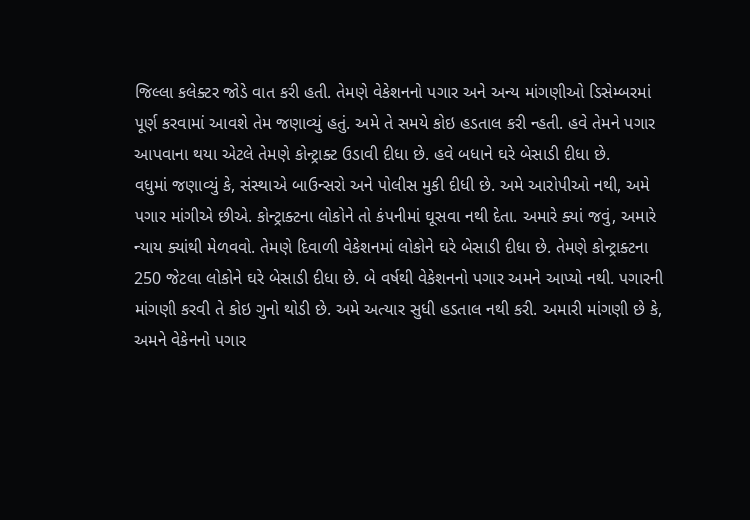જિલ્લા કલેક્ટર જોડે વાત કરી હતી. તેમણે વેકેશનનો પગાર અને અન્ય માંગણીઓ ડિસેમ્બરમાં પૂર્ણ કરવામાં આવશે તેમ જણાવ્યું હતું. અમે તે સમયે કોઇ હડતાલ કરી ન્હતી. હવે તેમને પગાર આપવાના થયા એટલે તેમણે કોન્ટ્રાક્ટ ઉડાવી દીધા છે. હવે બધાને ઘરે બેસાડી દીધા છે.
વધુમાં જણાવ્યું કે, સંસ્થાએ બાઉન્સરો અને પોલીસ મુકી દીધી છે. અમે આરોપીઓ નથી, અમે પગાર માંગીએ છીએ. કોન્ટ્રાક્ટના લોકોને તો કંપનીમાં ઘૂસવા નથી દેતા. અમારે ક્યાં જવું, અમારે ન્યાય ક્યાંથી મેળવવો. તેમણે દિવાળી વેકેશનમાં લોકોને ઘરે બેસાડી દીધા છે. તેમણે કોન્ટ્રાક્ટના 250 જેટલા લોકોને ઘરે બેસાડી દીધા છે. બે વર્ષથી વેકેશનનો પગાર અમને આપ્યો નથી. પગારની માંગણી કરવી તે કોઇ ગુનો થોડી છે. અમે અત્યાર સુધી હડતાલ નથી કરી. અમારી માંગણી છે કે, અમને વેકેનનો પગાર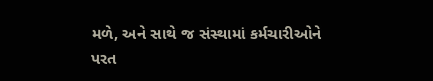મળે, અને સાથે જ સંસ્થામાં કર્મચારીઓને પરત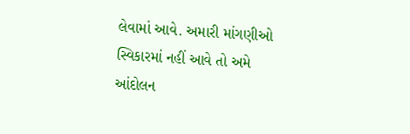લેવામાં આવે. અમારી માંગણીઓ સ્વિકારમાં નહીં આવે તો અમે આંદોલન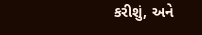કરીશું, અને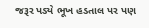જરૂર પડ્યે ભૂખ હડતાલ પર પણ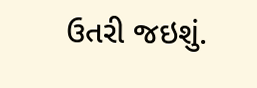ઉતરી જઇશું.